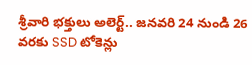శ్రీవారి భక్తులు అలెర్ట్.. జనవరి 24 నుండి 26 వరకు SSD టోకెన్లు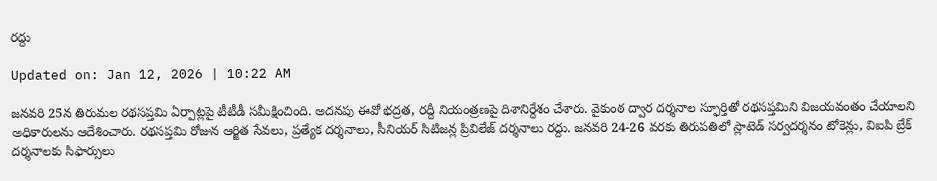రద్దు

Updated on: Jan 12, 2026 | 10:22 AM

జనవరి 25న తిరుమల రథసప్తమి ఏర్పాట్లపై టీటీడీ సమీక్షించింది. అదనపు ఈవో భద్రత, రద్దీ నియంత్రణపై దిశానిర్దేశం చేశారు. వైకుంఠ ద్వార దర్శనాల స్ఫూర్తితో రథసప్తమిని విజయవంతం చేయాలని అధికారులను ఆదేశించారు. రథసప్తమి రోజున ఆర్జిత సేవలు, ప్రత్యేక దర్శనాలు, సీనియర్ సిటిజన్ల ప్రివిలేజ్ దర్శనాలు రద్దు. జనవరి 24-26 వరకు తిరుపతిలో స్లాటెడ్ సర్వదర్శనం టోకెన్లు, విఐపి బ్రేక్ దర్శనాలకు సిఫార్సులు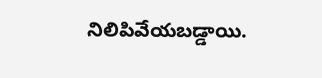నిలిపివేయబడ్డాయి.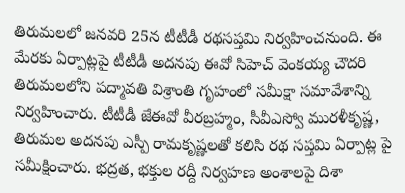తిరుమలలో జ‌న‌వ‌రి 25న‌ టీటీడీ రథసప్తమి నిర్వహించనుంది. ఈ మేరకు ఏర్పాట్లపై టీటీడీ అదనపు ఈవో సిహెచ్ వెంకయ్య చౌదరి తిరుమలలోని పద్మావతి విశ్రాంతి గృహంలో సమీక్షా సమావేశాన్ని నిర్వహించారు. టీటీడీ జేఈవో వీర‌బ్ర‌హ్మం, సీవీఎస్వో ముర‌ళీకృష్ణ‌, తిరుమల అదనపు ఎస్పీ రామకృష్ణలతో కలిసి రథ సప్తమి ఏర్పాట్ల పై సమీక్షించారు. భద్రత, భ‌క్తుల ర‌ద్దీ నిర్వహణ అంశాలపై దిశా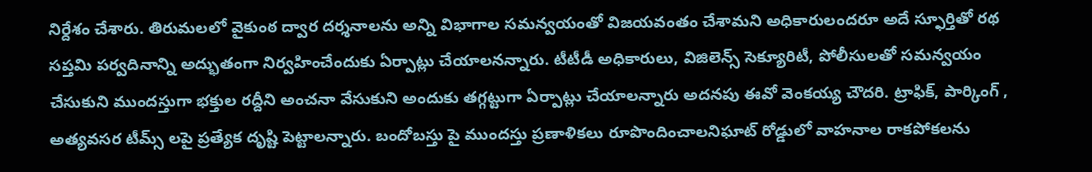నిర్దేశం చేశారు. తిరుమలలో వైకుంఠ ద్వార దర్శనాలను అన్ని విభాగాల సమన్వయంతో విజయవంతం చేశామని అధికారులందరూ అదే స్ఫూర్తితో రథ సప్తమి పర్వదినాన్ని అద్భుతంగా నిర్వహించేందుకు ఏర్పాట్లు చేయాలనన్నారు. టీటీడీ అధికారులు, విజిలెన్స్ సెక్యూరిటీ, పోలీసులతో సమన్వయం చేసుకుని ముందస్తుగా భ‌క్తుల‌ రద్దీని అంచనా వేసుకుని అందుకు తగ్గట్టుగా ఏర్పాట్లు చేయాలన్నారు అదనపు ఈవో వెంకయ్య చౌదరి. ట్రాఫిక్, పార్కింగ్ , అత్యవసర టీమ్స్ లపై ప్రత్యేక దృష్టి పెట్టాలన్నారు. బందోబస్తు పై ముందస్తు ప్రణాళికలు రూపొందించాలనిఘాట్ రోడ్డులో వాహనాల రాకపోకలను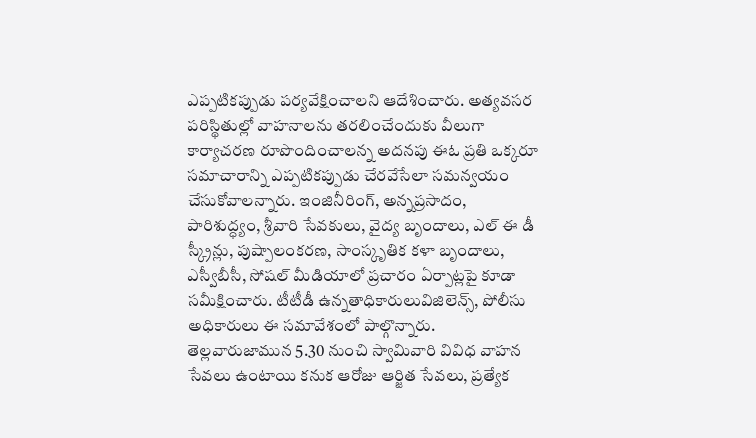ఎప్పటికప్పుడు పర్యవేక్షించాలని ఆదేశించారు. అత్యవసర పరిస్థితుల్లో వాహ‌నాల‌ను తరలించేందుకు వీలుగా కార్యాచరణ రూపొందించాలన్న అదనపు ఈఓ ప్రతి ఒక్కరూ సమాచారాన్ని ఎప్పటికప్పుడు చేరవేసేలా సమన్వయం చేసుకోవాలన్నారు. ఇంజినీరింగ్, అన్నప్రసాదం, పారిశుద్ధ్యం, శ్రీవారి సేవకులు, వైద్య బృందాలు, ఎల్ ఈ డీ స్క్రీన్లు, పుష్పాలంకరణ, సాంస్కృతిక కళా బృందాలు, ఎస్వీబీసీ, సోషల్ మీడియాలో ప్రచారం ఏర్పాట్లపై కూడా సమీక్షించారు. టీటీడీ ఉన్న‌తాధికారులువిజిలెన్స్, పోలీసు అధికారులు ఈ సమావేశంలో పాల్గొన్నారు. తెల్లవారుజామున‌ 5.30 నుంచి స్వామివారి వివిధ వాహన సేవలు ఉంటాయి కనుక ఆరోజు ఆర్జిత సేవ‌లు, ప్ర‌త్యేక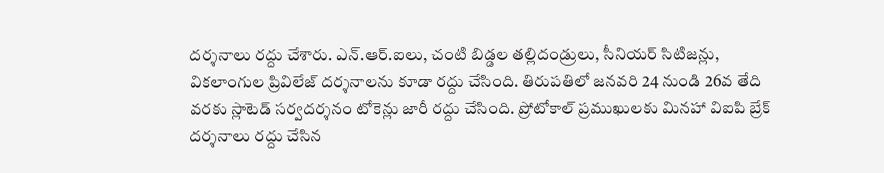ద‌ర్శ‌నాలు ర‌ద్దు చేశారు. ఎన్.ఆర్.ఐలు, చంటి బిడ్డల తల్లిదండ్రులు, సీనియర్ సిటిజన్లు, వికలాంగుల ప్రివిలేజ్ దర్శనాలను కూడా రద్దు చేసింది. తిరుపతిలో జ‌న‌వ‌రి 24 నుండి 26వ తేది వరకు స్లాటెడ్ సర్వదర్శనం టోకెన్లు జారీ రద్దు చేసింది. ప్రోటోకాల్ ప్రముఖులకు మినహా విఐపి బ్రేక్ దర్శనాలు రద్దు చేసిన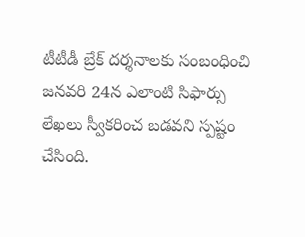టీటీడీ బ్రేక్ దర్శనాలకు సంబంధించి జ‌న‌వ‌రి 24న‌ ఎలాంటి సిఫార్సు లేఖలు స్వీకరించ బడవని స్పష్టం చేసింది.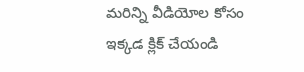మరిన్ని వీడియోల కోసం ఇక్కడ క్లిక్ చేయండి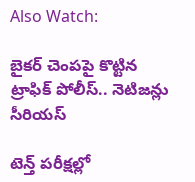Also Watch:

బైకర్‌ చెంపపై కొట్టిన ట్రాఫిక్ పోలీస్.. నెటిజన్లు సీరియస్‌

టెన్త్‌ పరీక్షల్లో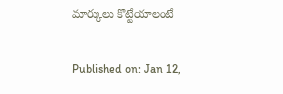మార్కులు కొట్టేయాలంటే

Published on: Jan 12,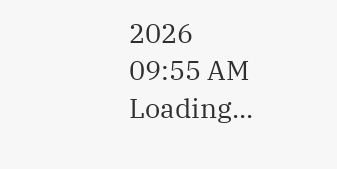2026 09:55 AM
Loading...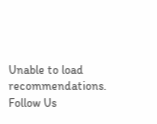Unable to load recommendations.
Follow Us